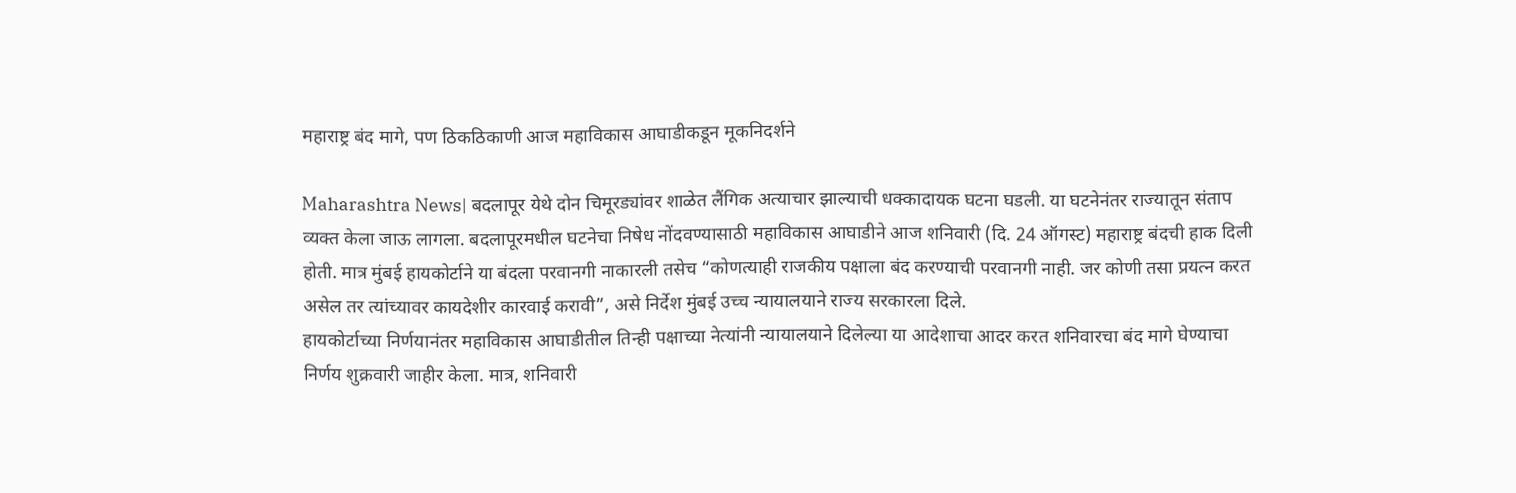महाराष्ट्र बंद मागे, पण ठिकठिकाणी आज महाविकास आघाडीकडून मूकनिदर्शने

Maharashtra News| बदलापूर येथे दोन चिमूरड्यांवर शाळेत लैंगिक अत्याचार झाल्याची धक्कादायक घटना घडली. या घटनेनंतर राज्यातून संताप व्यक्त केला जाऊ लागला. बदलापूरमधील घटनेचा निषेध नोंदवण्यासाठी महाविकास आघाडीने आज शनिवारी (दि. 24 ऑगस्ट) महाराष्ट्र बंदची हाक दिली होती. मात्र मुंबई हायकोर्टाने या बंदला परवानगी नाकारली तसेच “कोणत्याही राजकीय पक्षाला बंद करण्याची परवानगी नाही. जर कोणी तसा प्रयत्न करत असेल तर त्यांच्यावर कायदेशीर कारवाई करावी”, असे निर्देश मुंबई उच्च न्यायालयाने राज्य सरकारला दिले.
हायकोर्टाच्या निर्णयानंतर महाविकास आघाडीतील तिन्ही पक्षाच्या नेत्यांनी न्यायालयाने दिलेल्या या आदेशाचा आदर करत शनिवारचा बंद मागे घेण्याचा निर्णय शुक्रवारी जाहीर केला. मात्र, शनिवारी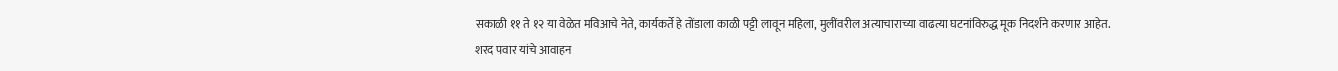सकाळी ११ ते १२ या वेळेत मविआचे नेते, कार्यकर्ते हे तोंडाला काळी पट्टी लावून महिला, मुलींवरील अत्याचाराच्या वाढत्या घटनांविरुद्ध मूक निदर्शने करणार आहेत.
शरद पवार यांचे आवाहन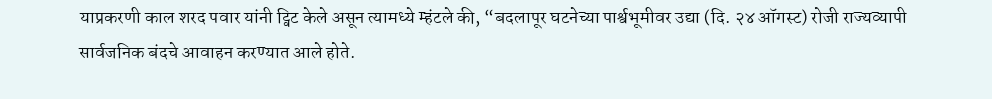याप्रकरणी काल शरद पवार यांनी ट्विट केले असून त्यामध्ये म्हंटले की, “बदलापूर घटनेच्या पार्श्वभूमीवर उद्या (दि. २४ ऑगस्ट) रोजी राज्यव्यापी सार्वजनिक बंदचे आवाहन करण्यात आले होते.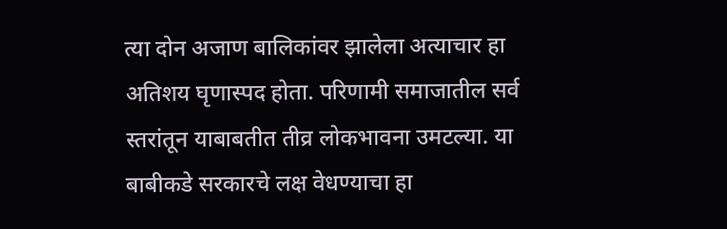त्या दोन अजाण बालिकांवर झालेला अत्याचार हा अतिशय घृणास्पद होता. परिणामी समाजातील सर्व स्तरांतून याबाबतीत तीव्र लोकभावना उमटल्या. या बाबीकडे सरकारचे लक्ष वेधण्याचा हा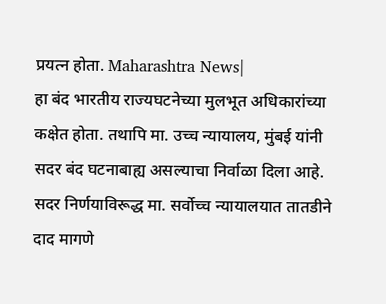प्रयत्न होता. Maharashtra News|
हा बंद भारतीय राज्यघटनेच्या मुलभूत अधिकारांच्या कक्षेत होता. तथापि मा. उच्च न्यायालय, मुंबई यांनी सदर बंद घटनाबाह्य असल्याचा निर्वाळा दिला आहे. सदर निर्णयाविरूद्ध मा. सर्वोच्च न्यायालयात तातडीने दाद मागणे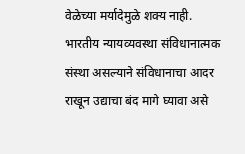वेळेच्या मर्यादेमुळे शक्य नाही. भारतीय न्यायव्यवस्था संविधानात्मक संस्था असल्याने संविधानाचा आदर राखून उद्याचा बंद मागे घ्यावा असे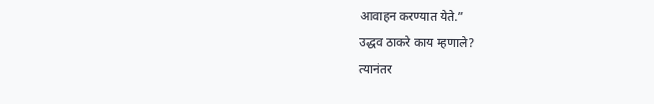आवाहन करण्यात येते.”
उद्धव ठाकरे काय म्हणाले?
त्यानंतर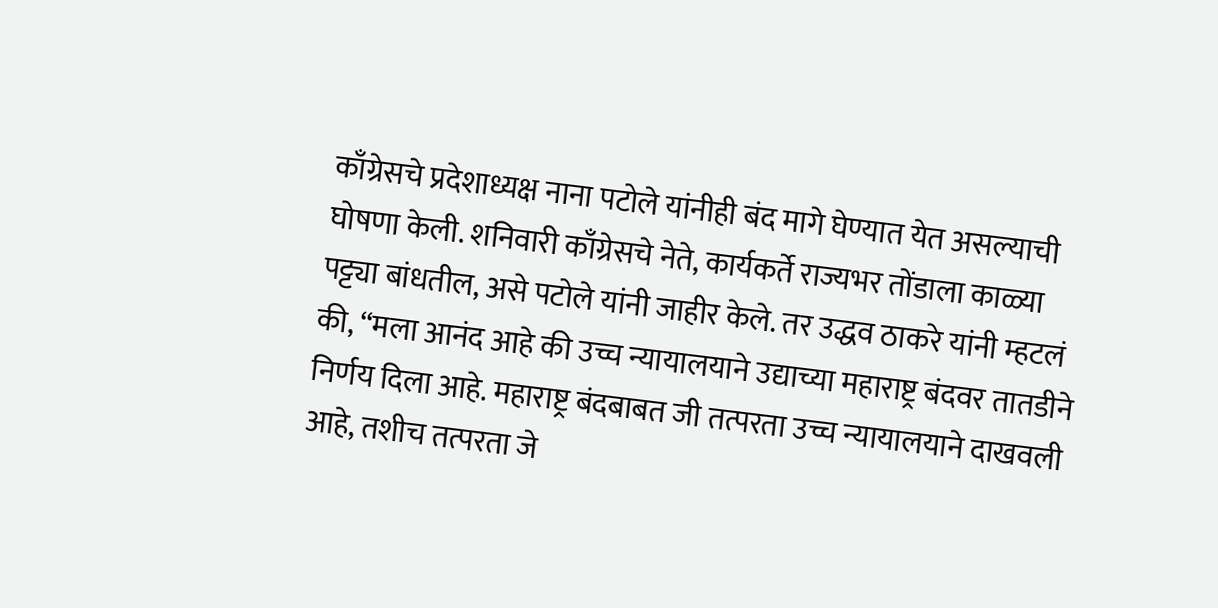काँग्रेसचे प्रदेशाध्यक्ष नाना पटोले यांनीही बंद मागे घेण्यात येत असल्याची घोषणा केली. शनिवारी काँग्रेसचे नेते, कार्यकर्ते राज्यभर तोंडाला काळ्या पट्ट्या बांधतील, असे पटोले यांनी जाहीर केले. तर उद्धव ठाकरे यांनी म्हटलं की, “मला आनंद आहे की उच्च न्यायालयाने उद्याच्या महाराष्ट्र बंदवर तातडीने निर्णय दिला आहे. महाराष्ट्र बंदबाबत जी तत्परता उच्च न्यायालयाने दाखवली आहे, तशीच तत्परता जे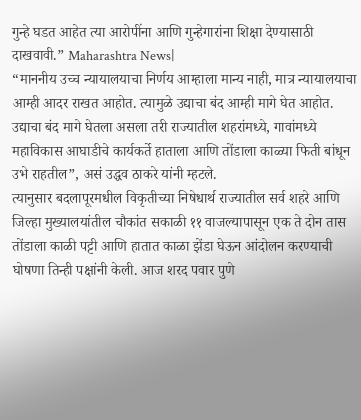गुन्हे घडत आहेत त्या आरोपींना आणि गुन्हेगारांना शिक्षा देण्यासाठी दाखवावी.” Maharashtra News|
“माननीय उच्च न्यायालयाचा निर्णय आम्हाला मान्य नाही, मात्र न्यायालयाचा आम्ही आदर राखत आहोत. त्यामुळे उद्याचा बंद आम्ही मागे घेत आहोत. उद्याचा बंद मागे घेतला असला तरी राज्यातील शहरांमध्ये, गावांमध्ये महाविकास आघाडीचे कार्यकर्ते हाताला आणि तोंडाला काळ्या फिती बांधून उभे राहतील”, असं उद्धव ठाकरे यांनी म्हटले.
त्यानुसार बदलापूरमधील विकृतीच्या निषेधार्थ राज्यातील सर्व शहरे आणि जिल्हा मुख्यालयांतील चौकांत सकाळी ११ वाजल्यापासून एक ते दोन तास तोंडाला काळी पट्टी आणि हातात काळा झेंडा घेऊन आंदोलन करण्याची घोषणा तिन्ही पक्षांनी केली. आज शरद पवार पुणे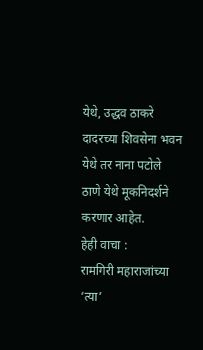येथे, उद्धव ठाकरे दादरच्या शिवसेना भवन येथे तर नाना पटोले ठाणे येथे मूकनिदर्शने करणार आहेत.
हेही वाचा :
रामगिरी महाराजांच्या ‘त्या’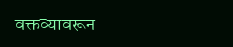वक्तव्यावरून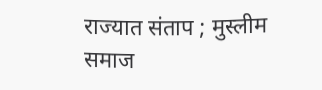राज्यात संताप ; मुस्लीम समाज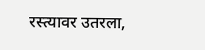रस्त्यावर उतरला,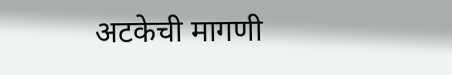अटकेची मागणी